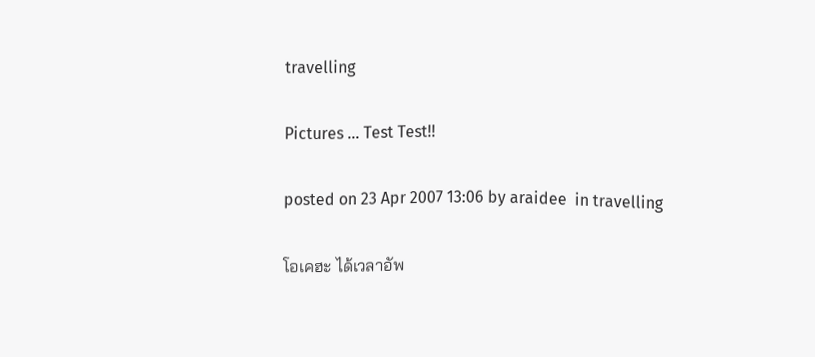travelling

Pictures ... Test Test!!

posted on 23 Apr 2007 13:06 by araidee  in travelling

โอเคฮะ ได้เวลาอัพ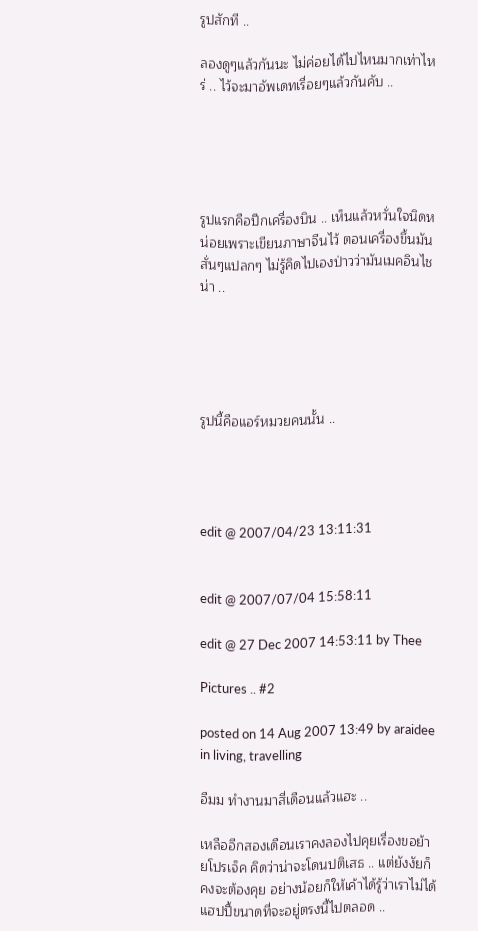รูปสักที ..

ลองดูๆแล้วกันนะ ไม่ค่อยได้ไปไหนมากเท่าไหร่ .. ไว้จะมาอัพเดทเรื่อยๆแล้วกันคับ ..





รูปแรกคือปีกเครื่องบิน .. เห็นแล้วหวั่นใจนิดหน่อยเพราะเขียนภาษาจีนไว้ ตอนเครื่องขึ้นมันสั่นๆแปลกๆ ไม่รู้คิดไปเองป่าวว่ามันเมคอินไชน่า ..





รูปนี้คือแอร์หมวยคนนั้น ..




edit @ 2007/04/23 13:11:31


edit @ 2007/07/04 15:58:11

edit @ 27 Dec 2007 14:53:11 by Thee

Pictures .. #2

posted on 14 Aug 2007 13:49 by araidee  in living, travelling

อืมม ทำงานมาสี่เดือนแล้วแฮะ ..

เหลืออีกสองเดือนเราคงลองไปคุยเรื่องขอย้ายโปรเจ็ค คิดว่าน่าจะโดนปติเสธ .. แต่ยังงัยก็คงจะต้องคุย อย่างน้อยก็ให้เค้าได้รู้ว่าเราไม่ได้แฮปปี้ขนาดที่จะอยู่ตรงนี้ไปตลอด ..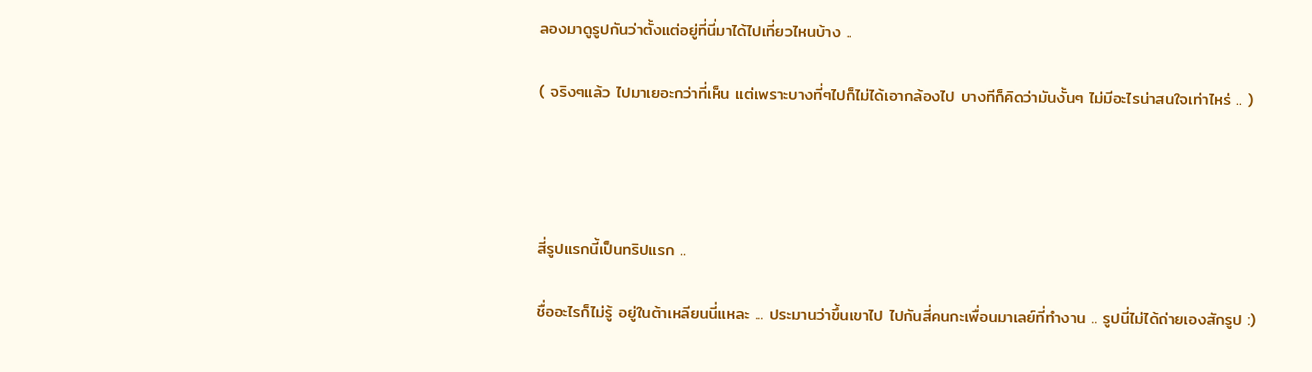ลองมาดูรูปกันว่าตั้งแต่อยู่ที่นี่มาได้ไปเที่ยวไหนบ้าง ..

( จริงๆแล้ว ไปมาเยอะกว่าที่เห็น แต่เพราะบางที่ๆไปก็ไม่ได้เอากล้องไป บางทีก็คิดว่ามันงั้นๆ ไม่มีอะไรน่าสนใจเท่าไหร่ .. )




สี่รูปแรกนี้เป็นทริปแรก ..

ชื่ออะไรก็ไม่รู้ อยู่ในต้าเหลียนนี่แหละ ... ประมานว่าขึ้นเขาไป ไปกันสี่คนกะเพื่อนมาเลย์ที่ทำงาน .. รูปนี่ไม่ได้ถ่ายเองสักรูป :)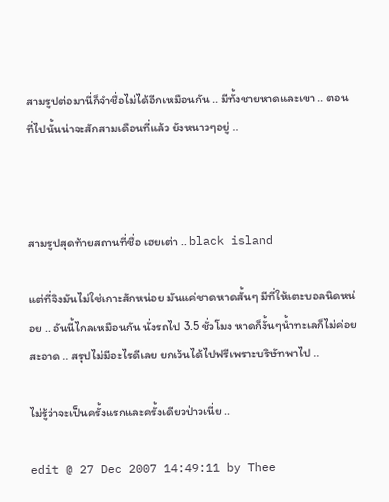สามรูปต่อมานี่ก็จำชื่อไม่ได้อีกเหมือนกัน .. มีทั้งชายหาดและเขา .. ตอนที่ไปนั้นน่าจะสักสามเดือนที่แล้ว ยังหนาวๆอยู่ ..



สามรูปสุดท้ายสถานที่ชื่อ เฮยเต่า .. black island

แต่ที่จิงมันไม่ใช่เกาะสักหน่อย มันแค่ชาดหาดสั้นๆ มีที่ให้เตะบอลนิดหน่อย .. อันนี้ไกลเหมือนกัน นั่งรถไป 3.5 ชั่วโมง หาดก็งั้นๆน้ำทะเลก็ไม่ค่อยสะอาด .. สรุปไม่มีอะไรดีเลย ยกเว้นได้ไปฟรีเพราะบริษัทพาไป ..

ไม่รู้ว่าจะเป็นครั้งแรกและครั้งเดียวป่าวเนี่ย ..

edit @ 27 Dec 2007 14:49:11 by Thee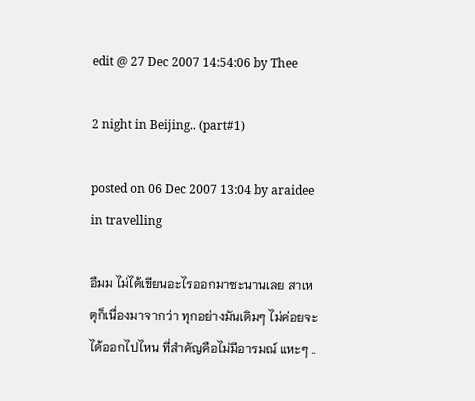edit @ 27 Dec 2007 14:54:06 by Thee

2 night in Beijing.. (part#1)

posted on 06 Dec 2007 13:04 by araidee  in travelling

อืมม ไม่ได้เขียนอะไรออกมาซะนานเลย สาเหตุก็เนื่องมาจากว่า ทุกอย่างมันเดิมๆ ไม่ค่อยจะได้ออกไปไหน ที่สำคัญคือไม่มีอารมณ์ แหะๆ ..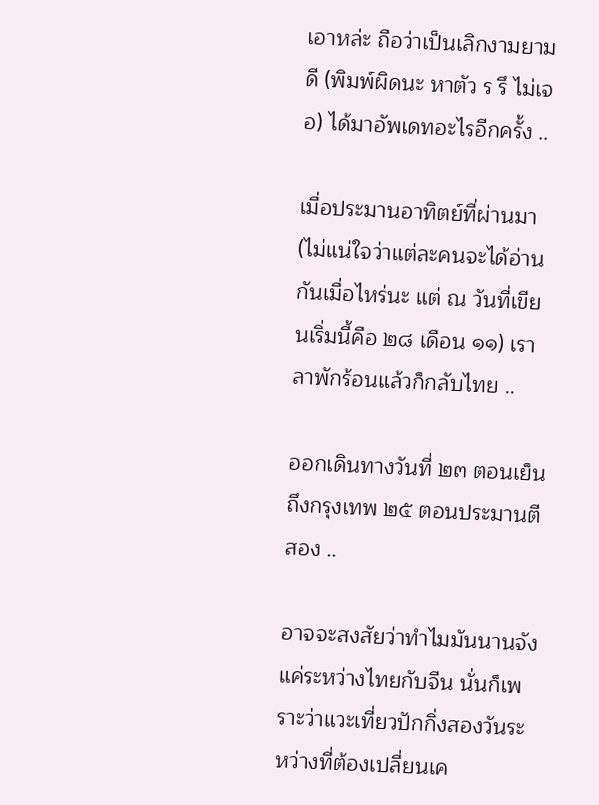เอาหล่ะ ถือว่าเป็นเลิกงามยามดี (พิมพ์ผิดนะ หาตัว ร รึ ไม่เจอ) ได้มาอัพเดทอะไรอีกครั้ง ..

เมื่อประมานอาทิตย์ที่ผ่านมา (ไม่แน่ใจว่าแต่ละคนจะได้อ่านกันเมื่อไหร่นะ แต่ ณ วันที่เขียนเริ่มนี้คือ ๒๘ เดือน ๑๑) เราลาพักร้อนแล้วก็กลับไทย ..

ออกเดินทางวันที่ ๒๓ ตอนเย็นถึงกรุงเทพ ๒๕ ตอนประมานตีสอง ..

อาจจะสงสัยว่าทำไมมันนานจังแค่ระหว่างไทยกับจีน นั่นก็เพราะว่าแวะเที่ยวปักกิ่งสองวันระหว่างที่ต้องเปลี่ยนเค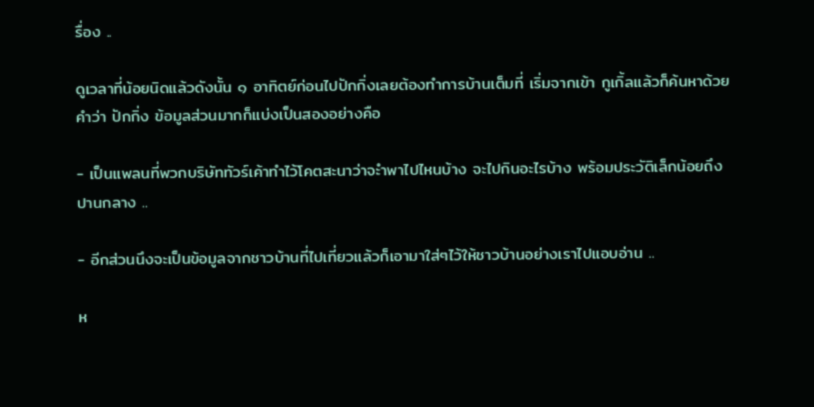รื่อง ..

ดูเวลาที่น้อยนิดแล้วดังนั้น ๑ อาทิตย์ก่อนไปปักกิ่งเลยต้องทำการบ้านเต็มที่ เริ่มจากเข้า กูเกิ้ลแล้วก็ค้นหาด้วยคำว่า ปักกิ่ง ข้อมูลส่วนมากก็แบ่งเป็นสองอย่างคือ

- เป็นแพลนที่พวกบริษัททัวร์เค้าทำไว้โคตสะนาว่าจะำพาไปไหนบ้าง จะไปกินอะไรบ้าง พร้อมประวัติเล็กน้อยถึงปานกลาง ..

- อีกส่วนนึงจะเป็นข้อมูลจากชาวบ้านที่ไปเที่ยวแล้วก็เอามาใส่ๆไว้ให้ชาวบ้านอย่างเราไปแอบอ่าน ..

ห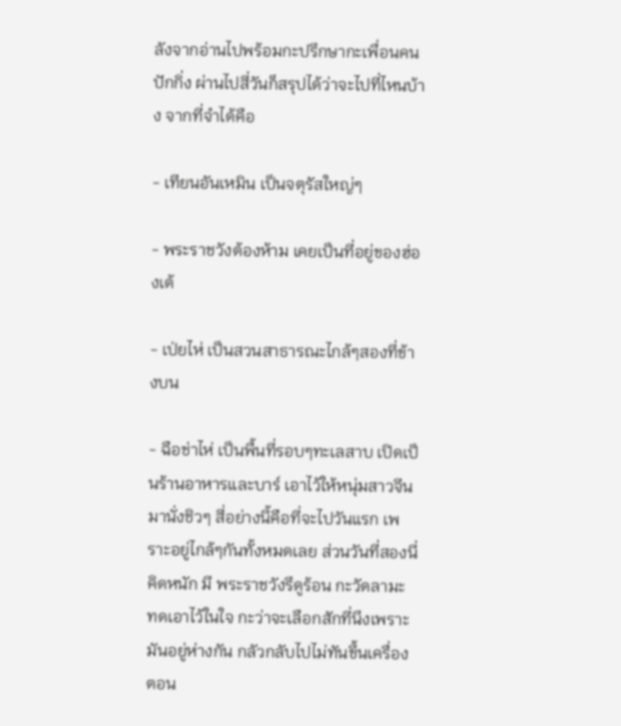ลังจากอ่านไปพร้อมกะปรึกษากะเพื่อนคนปักกิ่ง ผ่านไปสี่วันก็สรุปได้ว่าจะไปที่ไหนบ้าง จากที่จำได้คือ

- เทียนอันเหมิน เป็นจตุรัสใหญ่ๆ

- พระราชวังต้องห้าม เคยเป็นที่อยู่ของฮ่องเต้

- เป่ยไห่ เป็นสวนสาธารณะไกล้ๆสองที่ข้างบน

- ฉือช่าไห่ เป็นพื้นที่รอบๆทะเลสาบ เปิดเป็นร้านอาหารและบาร์ เอาไว้ให้หนุ่มสาวจีนมานั่งชิวๆ สี่อย่างนี้คือที่จะไปวันแรก เพราะอยู่ไกล้ๆกันทั้งหมดเลย ส่วนวันที่สองนี่คิดหนัก มี พระราชวังรึดูร้อน กะวัดลามะ ทดเอาไว้ในใจ กะว่าจะเลือกสักที่นึงเพราะมันอยู่ห่างกัน กลัวกลับไปไม่ทันขึ้นเครื่องตอน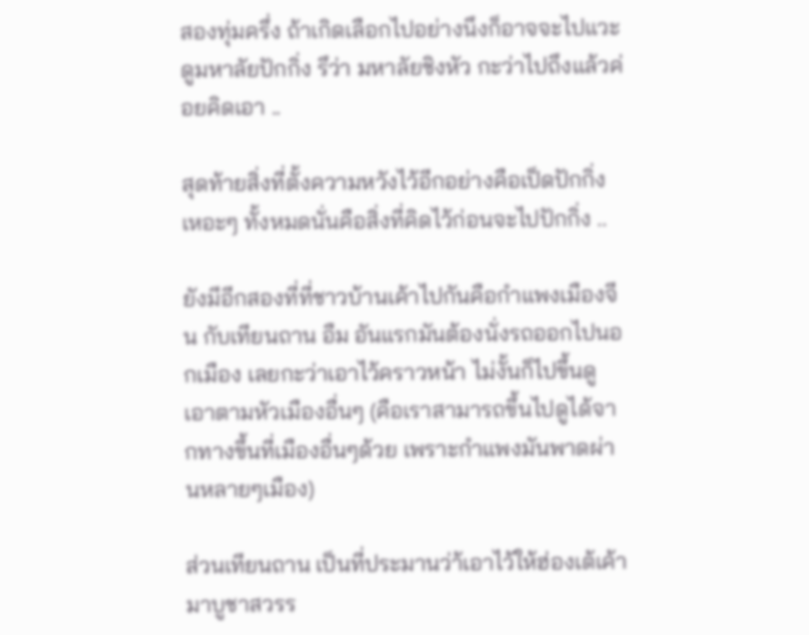สองทุ่มครึ่ง ถ้าเกิดเลือกไปอย่างนึงก็อาจจะไปแวะดูมหาลัยปักกิ่ง รึว่า มหาลัยชิงหัว กะว่าไปถึงแล้วค่อยคิดเอา ..

สุดท้ายสิ่งที่ตั้งความหวังไว้อีกอย่างคือเป็ดปักกิ่ง เหอะๆ ทั้งหมดนั่นคือสิ่งที่คิดไว้ก่อนจะไปปักกิ่ง ..

ยังมีอีกสองที่ที่ชาวบ้านเค้าไปกันคือกำแพงเมืองจีน กับเทียนถาน อืม อันแรกมันต้องนั่งรถออกไปนอกเมือง เลยกะว่าเอาไว้คราวหน้า ไม่งั้นก็ไปขึ้นดูเอาตามหัวเมืองอื่นๆ (คือเราสามารถขึ้นไปดูได้จากทางขึ้นที่เมืองอื่นๆด้วย เพราะกำแพงมันพาดผ่านหลายๆเมือง)

ส่วนเทียนถาน เป็นที่ประมานว่า้เอาไว้ให้ฮ่องเต้เค้ามาบูชาสวรร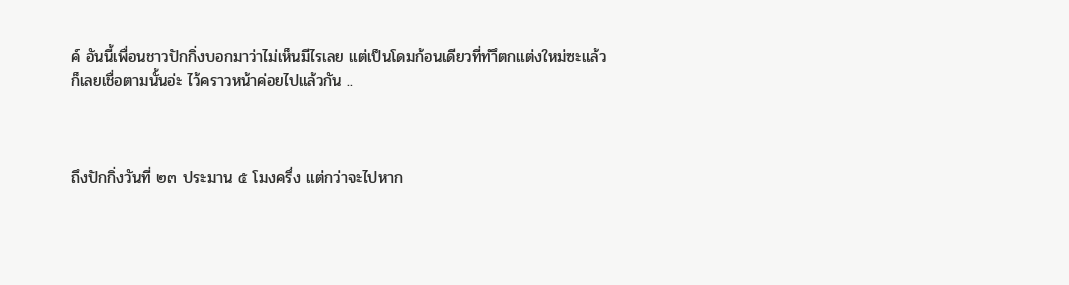ค์ อันนี้เพื่อนชาวปักกิ่งบอกมาว่าไม่เห็นมีไรเลย แต่เป็นโดมก้อนเดียวที่ทำึตกแต่งใหม่ซะแล้ว ก็เลยเชื่อตามนั้นอ่ะ ไว้คราวหน้าค่อยไปแล้วกัน ..



ถึงปักกิ่งวันที่ ๒๓ ประมาน ๕ โมงครึ่ง แต่กว่าจะไปหาก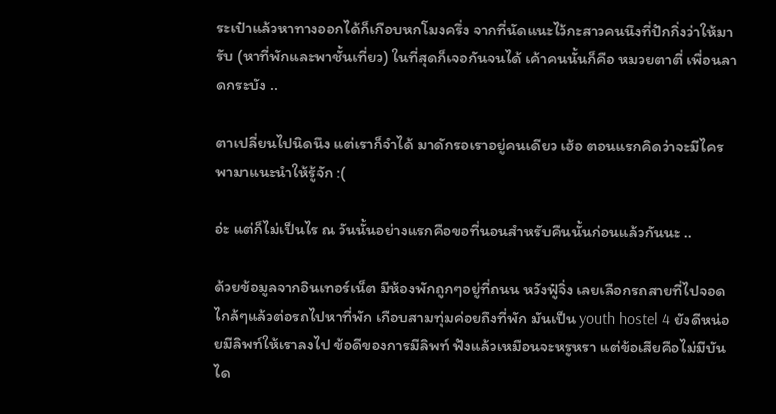ระเป๋าแล้วหาทางออกได้ก็เกือบหกโมงครึ่ง จากที่นัดแนะไว้กะสาวคนนึงที่ปักกิ่งว่าให้มารับ (หาที่พักและพาชั้นเที่ยว) ในที่สุดก็เจอกันจนได้ เค้าคนนั้นก็คือ หมวยตาตี่ เพื่อนลาดกระบัง ..

ตาเปลี่ยนไปนิดนึง แต่เราก็จำได้ มาดักรอเราอยู่คนเดียว เฮ้อ ตอนแรกคิดว่าจะมีไครพามาแนะนำให้รู้จัก :(

อ่ะ แต่ก็ไม่เป็นไร ณ วันนั้นอย่างแรกคือขอที่นอนสำหรับคืนนั้นก่อนแล้วกันนะ ..

ด้วยข้อมูลจากอินเทอร์เน็ต มีห้องพักถูกๆอยู่ที่ถนน หวังฟู๋จิ่ง เลยเลือกรถสายที่ไปจอดไกล้ๆแล้วต่อรถไปหาที่พัก เกือบสามทุ่มค่อยถึงที่พัก มันเป็น youth hostel 4 ยังดีหน่อยมีลิพท์ให้เราลงไป ข้อดีของการมีลิพท์ ฟังแล้วเหมือนจะหรูหรา แต่ข้อเสียคือไม่มีบันได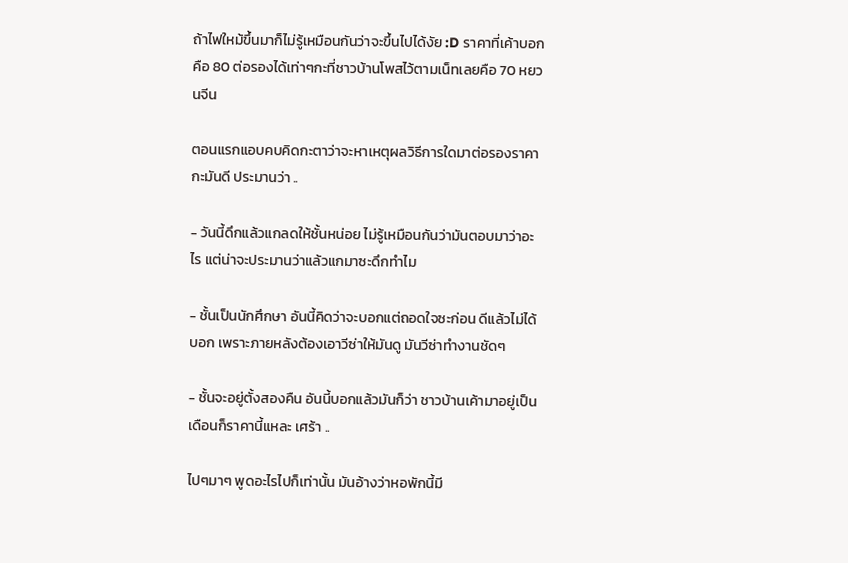ถ้าไฟใหม้ขึ้นมาก็ไม่รู้เหมือนกันว่าจะขึ้นไปได้งัย :D ราคาที่เค้าบอกคือ 80 ต่อรองได้เท่าๆกะที่ชาวบ้านโพสไว้ตามเน็ทเลยคือ 70 หยวนจีน

ตอนแรกแอบคบคิดกะตาว่าจะหาเหตุผลวิธีการใดมาต่อรองราคากะมันดี ประมานว่า ..

- วันนี้ดึกแล้วแกลดให้ชั้นหน่อย ไม่รู้เหมือนกันว่ามันตอบมาว่าอะไร แต่น่าจะประมานว่าแล้วแกมาซะดึกทำไม

- ชั้นเป็นนักศึกษา อันนี้คิดว่าจะบอกแต่ถอดใจซะก่อน ดีแล้วไม่ได้บอก เพราะภายหลังต้องเอาวีซ่าให้มันดู มันวีซ่าทำงานชัดๆ

- ชั้นจะอยู่ตั้งสองคืน อันนี้บอกแล้วมันก็ว่า ชาวบ้านเค้ามาอยู่เป็นเดือนก็ราคานี้แหละ เศร้า ..

ไปๆมาๆ พูดอะไรไปก็เท่านั้น มันอ้างว่าหอพักนี้มี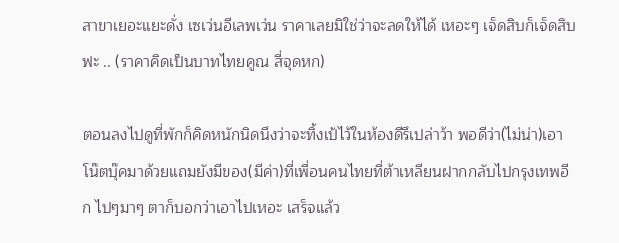สาขาเยอะแยะดั่ง เซเว่นอีเลพเว่น ราคาเลยมิใช่ว่าจะลดให้ได้ เหอะๆ เจ็ดสิบก็เจ็ดสิบฟะ .. (ราคาคิดเป็นบาทไทยคูณ สี่จุดหก)

ตอนลงไปดูที่พักก็คิดหนักนิดนึงว่าจะทิ้งเป้ไว้ในห้องดีรึเปล่าว้า พอดีว่า(ไม่น่า)เอาโน๊ตบุ๊คมาด้วยแถมยังมีของ(มีค่า)ที่เพื่อนคนไทยที่ต้าเหลียนฝากกลับไปกรุงเทพอีก ไปๆมาๆ ตาก็บอกว่าเอาไปเหอะ เสร็จแล้ว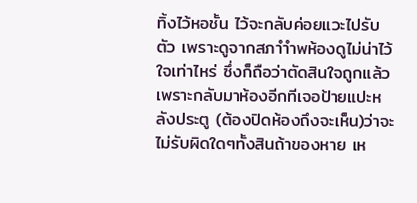ทิ้งไว้หอชั้น ไว้จะกลับค่อยแวะไปรับตัว เพราะดูจากสภาำำพห้องดูไม่น่าไว้ใจเท่าไหร่ ซึ่งก็ถือว่าตัดสินใจถูกแล้ว เพราะกลับมาห้องอีกทีเจอป้ายแปะหลังประตู (ต้องปิดห้องถึงจะเห็น)ว่าจะไม่รับผิดใดๆทั้งสินถ้าของหาย เห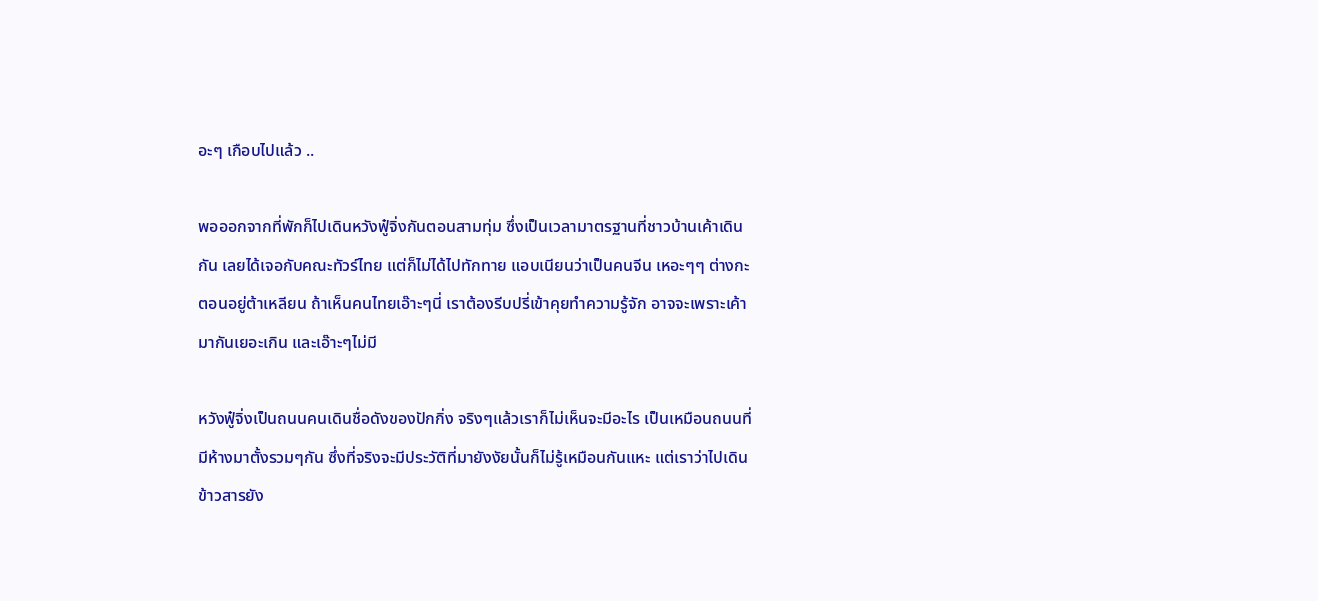อะๆ เกือบไปแล้ว ..

พอออกจากที่พักก็ไปเดินหวังฟู๋จิ่งกันตอนสามทุ่ม ซึ่งเป็นเวลามาตรฐานที่ชาวบ้านเค้าเดินกัน เลยได้เจอกับคณะทัวร์ไทย แต่ก็ไม่ได้ไปทักทาย แอบเนียนว่าเป็นคนจีน เหอะๆๆ ต่างกะตอนอยู่ต้าเหลียน ถ้าเห็นคนไทยเอ๊าะๆนี่ เราต้องรีบปรี่เข้าคุยทำความรู้จัก อาจจะเพราะเค้ามากันเยอะเกิน และเอ๊าะๆไม่มี

หวังฟู๋จิ่งเป็นถนนคนเดินชื่อดังของปักกิ่ง จริงๆแล้วเราก็ไม่เห็นจะมีอะไร เป็นเหมือนถนนที่มีห้างมาตั้งรวมๆกัน ซึ่งที่จริงจะมีประวัติที่มายังงัยนั้นก็ไม่รู้เหมือนกันแหะ แต่เราว่าไปเดินข้าวสารยัง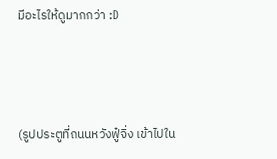มีอะไรให้ดูมากกว่า :D



(รูปประตูที่ถนนหวังฟู๋จิ่ง เข้าไปใน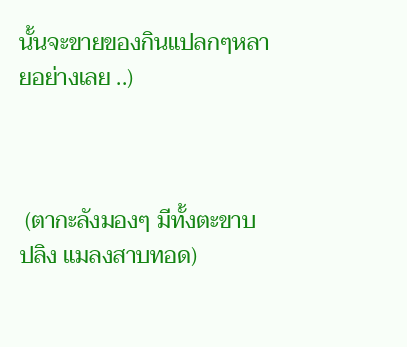นั้นจะขายของกินแปลกๆหลายอย่างเลย ..)



 (ตากะลังมองๆ มีทั้งตะขาบ ปลิง แมลงสาบทอด)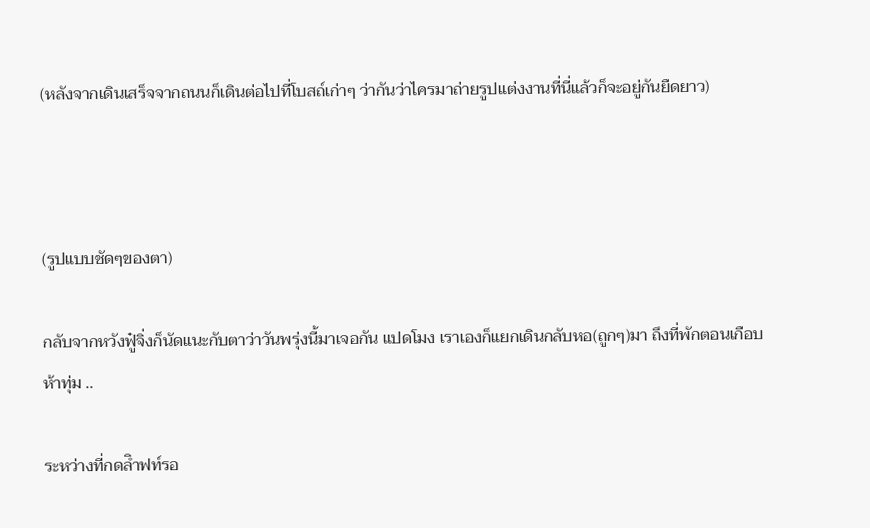(หลังจากเดินเสร็จจากถนนก็เดินต่อไปที่โบสถ์เก่าๆ ว่ากันว่าไครมาถ่ายรูปแต่งงานที่นี่แล้วก็จะอยู่กันยืดยาว)



(รูปแบบชัดๆของตา)

กลับจากหวังฟู๋จิ่งก็นัดแนะกับตาว่าวันพรุ่งนี้มาเจอกัน แปดโมง เราเองก็แยกเดินกลับหอ(ถูกๆ)มา ถึงที่พักตอนเกือบห้าทุ่ม ..

ระหว่างที่กดลิำฟท์รอ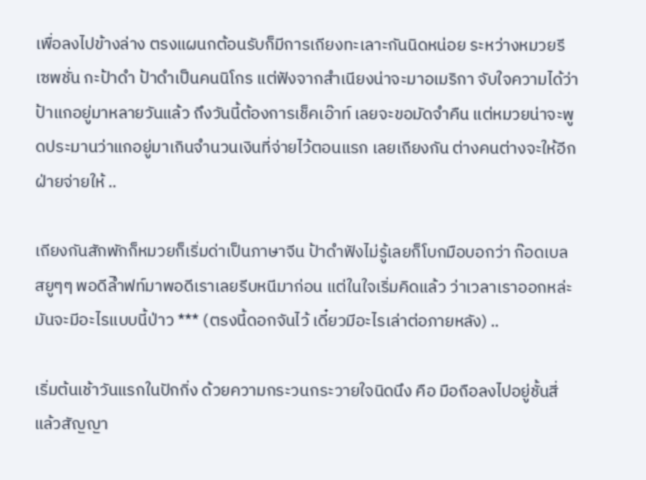เพื่อลงไปข้างล่าง ตรงแผนกต้อนรับก็มีการเถียงทะเลาะกันนิดหน่อย ระหว่างหมวยรีเซพชั่น กะป้าดำ ป้าดำเป็นคนนิโกร แต่ฟังจากสำเนียงน่าจะมาอเมริกา จับใจความได้ว่าป้าแกอยู่มาหลายวันแล้ว ถึงวันนี้ต้องการเช็คเอ๊าท์ เลยจะขอมัดจำคืน แต่หมวยน่าจะพูดประมานว่าแกอยู่มาเกินจำนวนเงินที่จ่ายไว้ตอนแรก เลยเถียงกัน ต่างคนต่างจะให้อีกฝ่ายจ่ายให้ ..

เถียงกันสักพักก็หมวยก็เริ่มด่าเป็นภาษาจีน ป้าดำฟังไม่รู้เลยก็โบกมือบอกว่า ก๊อดเบลสยูๆๆ พอดีลิำฟท์มาพอดีเราเลยรีบหนีมาก่อน แต่ในใจเริ่มคิดแล้ว ว่าเวลาเราออกหล่ะ มันจะมีอะไรแบบนี้ป่าว *** (ตรงนี้ดอกจันไว้ เดี๋ยวมีอะไรเล่าต่อภายหลัง) ..

เริ่มต้นเช้าวันแรกในปักกิ่ง ด้วยความกระวนกระวายใจนิดนึง คือ มือถือลงไปอยู่ชั้นสี่แล้วสัญญา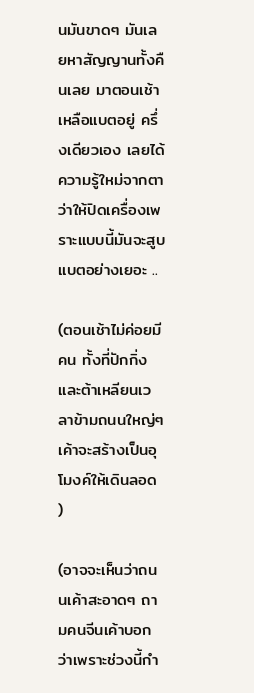นมันขาดๆ มันเลยหาสัญญานทั้งคืนเลย มาตอนเช้าเหลือแบตอยู่ ครึ่งเดียวเอง เลยได้ความรู้ใหม่จากตาว่าให้ปิดเครื่องเพราะแบบนี้มันจะสูบแบตอย่างเยอะ ..

(ตอนเช้าไม่ค่อยมีคน ทั้งที่ปักกิ่งและต้าเหลียนเวลาข้ามถนนใหญ่ๆเค้าจะสร้างเป็นอุโมงค์ให้เดินลอด )

(อาจจะเห็นว่าถนนเค้าสะอาดๆ ถามคนจีนเค้าบอกว่าเพราะช่วงนี้กำ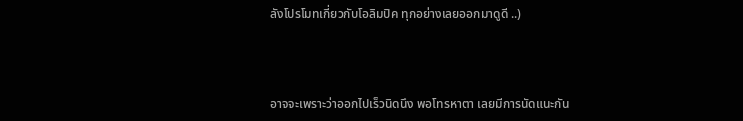ลังโปรโมทเกี่ยวกับโอลิมปิค ทุกอย่างเลยออกมาดูดี ..)



อาจจะเพราะว่าออกไปเร็วนิดนึง พอโทรหาตา เลยมีการนัดแนะกัน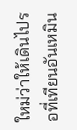ใหม่ว่าให้เดินไปรอที่เทียนอันเหมิน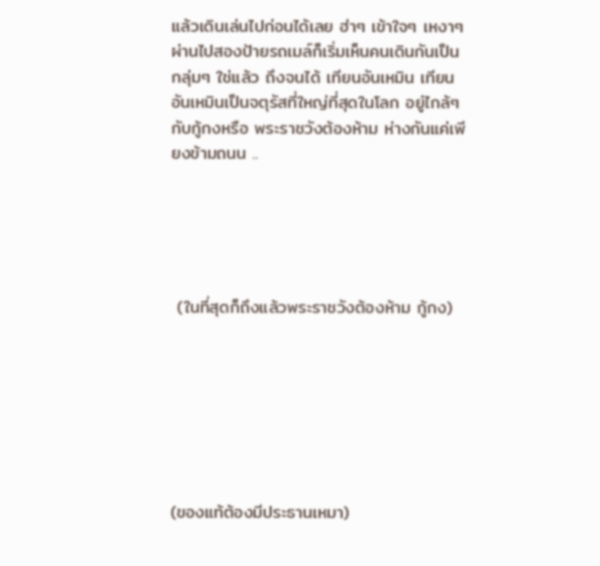แล้วเดินเล่นไปก่อนได้เลย ฮ่าๆ เข้าใจๆ เหงาๆ ผ่านไปสองป้ายรถเมล์ก็เริ่มเห็นคนเดินกันเป็นกลุ่มๆ ใช่แล้ว ถึงจนได้ เทียนอันเหมิน เทียนอันเหมินเป็นจตุรัสที่ใหญ่ที่สุดในโลก อยู่ไกล้ๆกับกู้กงหรือ พระราชวังต้องห้าม ห่างกันแค่เพียงข้ามถนน ..





 (ในที่สุดก็ถึงแล้วพระราชวังต้องห้าม กู้กง)







(ของแท้ต้องมีประธานเหมา)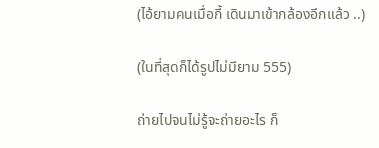(ไอ้ยามคนเมื่อกี้ เดินมาเข้ากล้องอีกแล้ว ..)

(ในที่สุดก็ได้รูปไม่มียาม 555)

ถ่ายไปจนไม่รู้จะถ่ายอะไร ก็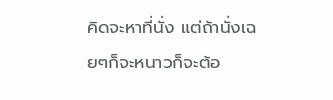คิดจะหาที่นั่ง แต่ถ้านั่งเฉยๆก็จะหนาวก็จะต้อ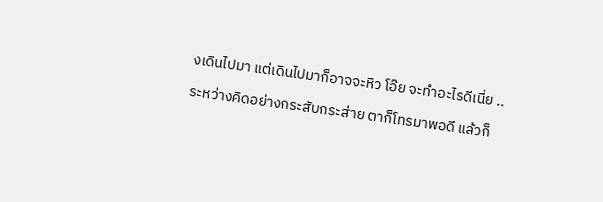งเดินไปมา แต่เดินไปมาก็อาจจะหิว โอ๊ย จะทำอะไรดีเนี่ย ..

ระหว่างคิดอย่างกระสับกระส่าย ตาก็โทรมาพอดี แล้วก็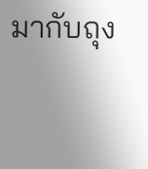มากับถุง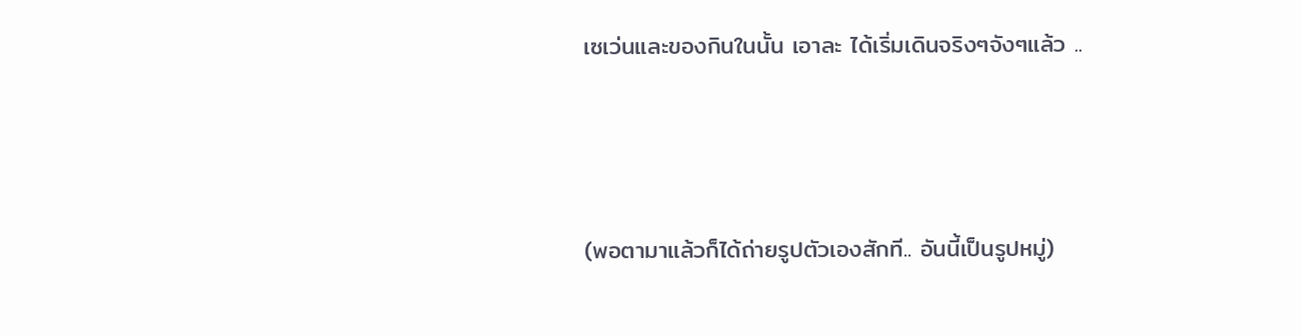เซเว่นและของกินในนั้น เอาละ ได้เริ่มเดินจริงๆจังๆแล้ว ..



(พอตามาแล้วก็ได้ถ่ายรูปตัวเองสักที.. อันนี้เป็นรูปหมู่)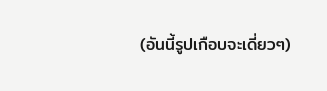(อันนี้รูปเกือบจะเดี่ยวๆ)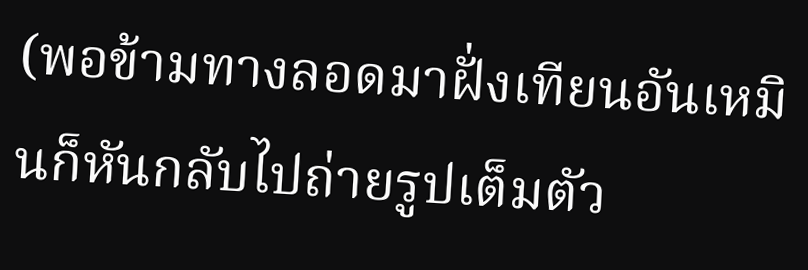(พอข้ามทางลอดมาฝั่งเทียนอันเหมินก็หันกลับไปถ่ายรูปเต็มตัว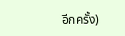อีกครั้ง)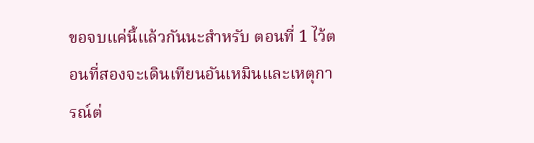ขอจบแค่นี้แล้วกันนะสำหรับ ตอนที่ 1 ไว้ตอนที่สองจะเดินเทียนอันเหมินและเหตุการณ์ต่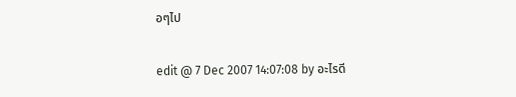อๆไป

edit @ 7 Dec 2007 14:07:08 by อะไรดี